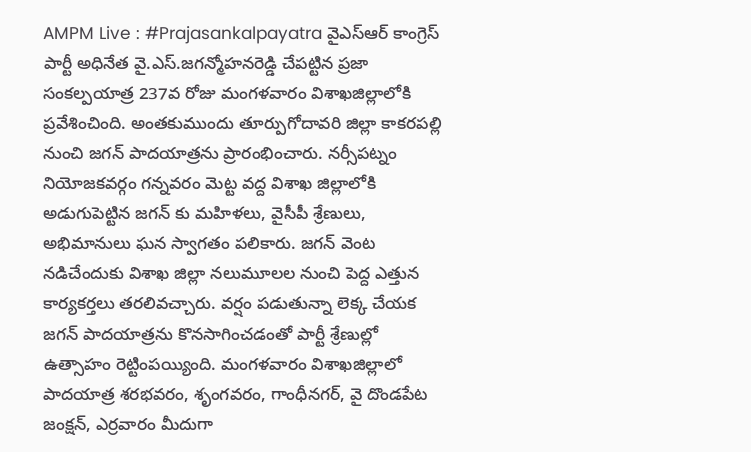AMPM Live : #Prajasankalpayatra వైఎస్ఆర్ కాంగ్రెస్ పార్టీ అధినేత వై.ఎస్.జగన్మోహనరెడ్డి చేపట్టిన ప్రజా సంకల్పయాత్ర 237వ రోజు మంగళవారం విశాఖజిల్లాలోకి ప్రవేశించింది. అంతకుముందు తూర్పుగోదావరి జిల్లా కాకరపల్లి నుంచి జగన్ పాదయాత్రను ప్రారంభించారు. నర్సీపట్నం నియోజకవర్గం గన్నవరం మెట్ట వద్ద విశాఖ జిల్లాలోకి అడుగుపెట్టిన జగన్ కు మహిళలు, వైసీపీ శ్రేణులు, అభిమానులు ఘన స్వాగతం పలికారు. జగన్ వెంట నడిచేందుకు విశాఖ జిల్లా నలుమూలల నుంచి పెద్ద ఎత్తున కార్యకర్తలు తరలివచ్చారు. వర్షం పడుతున్నా లెక్క చేయక జగన్ పాదయాత్రను కొనసాగించడంతో పార్టీ శ్రేణుల్లో ఉత్సాహం రెట్టింపయ్యింది. మంగళవారం విశాఖజిల్లాలో పాదయాత్ర శరభవరం, శృంగవరం, గాంధీనగర్, వై దొండపేట జంక్షన్, ఎర్రవారం మీదుగా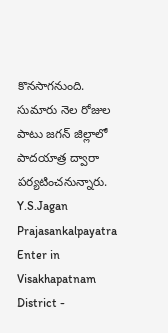కొనసాగనుంది. సుమారు నెల రోజుల పాటు జగన్ జిల్లాలో పాదయాత్ర ద్వారా పర్యటించనున్నారు.
Y.S.Jagan Prajasankalpayatra Enter in Visakhapatnam District -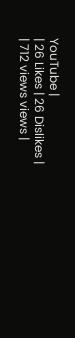YouTube |
| 26 Likes | 26 Dislikes |
| 712 views views |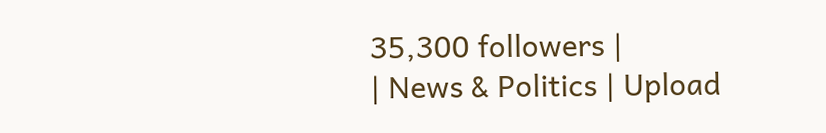35,300 followers |
| News & Politics | Upload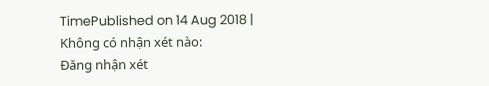TimePublished on 14 Aug 2018 |
Không có nhận xét nào:
Đăng nhận xét